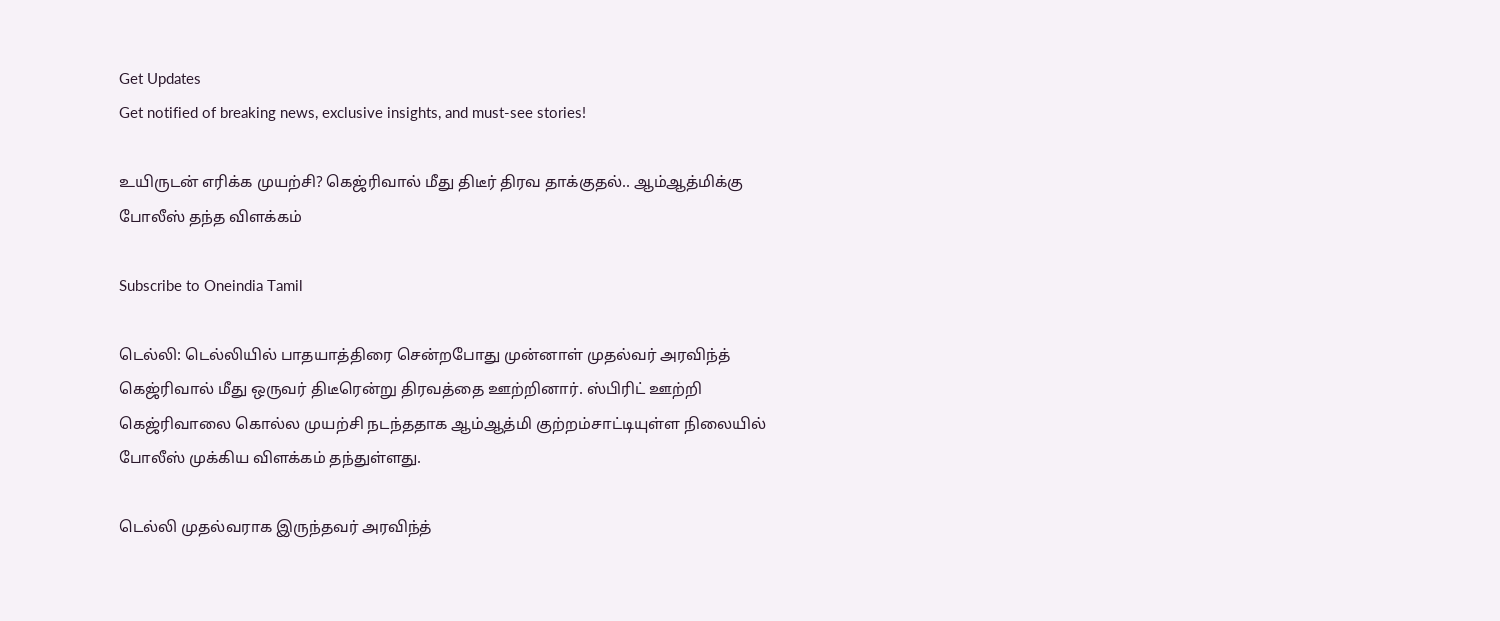Get Updates
Get notified of breaking news, exclusive insights, and must-see stories!

உயிருடன் எரிக்க முயற்சி? கெஜ்ரிவால் மீது திடீர் திரவ தாக்குதல்.. ஆம்ஆத்மிக்கு போலீஸ் தந்த விளக்கம்

Subscribe to Oneindia Tamil

டெல்லி: டெல்லியில் பாதயாத்திரை சென்றபோது முன்னாள் முதல்வர் அரவிந்த் கெஜ்ரிவால் மீது ஒருவர் திடீரென்று திரவத்தை ஊற்றினார். ஸ்பிரிட் ஊற்றி கெஜ்ரிவாலை கொல்ல முயற்சி நடந்ததாக ஆம்ஆத்மி குற்றம்சாட்டியுள்ள நிலையில் போலீஸ் முக்கிய விளக்கம் தந்துள்ளது.

டெல்லி முதல்வராக இருந்தவர் அரவிந்த்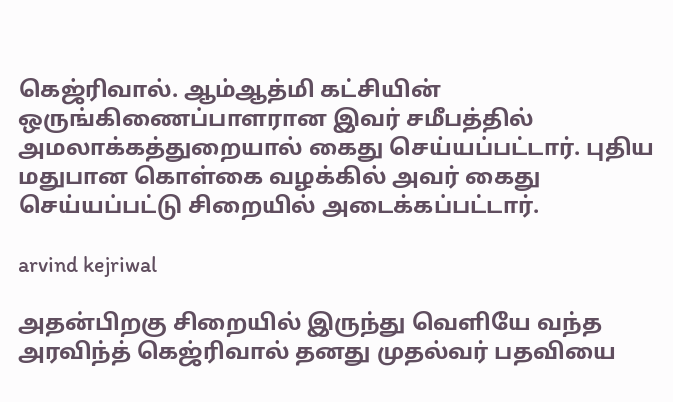கெஜ்ரிவால். ஆம்ஆத்மி கட்சியின் ஒருங்கிணைப்பாளரான இவர் சமீபத்தில் அமலாக்கத்துறையால் கைது செய்யப்பட்டார். புதிய மதுபான கொள்கை வழக்கில் அவர் கைது செய்யப்பட்டு சிறையில் அடைக்கப்பட்டார்.

arvind kejriwal

அதன்பிறகு சிறையில் இருந்து வெளியே வந்த அரவிந்த் கெஜ்ரிவால் தனது முதல்வர் பதவியை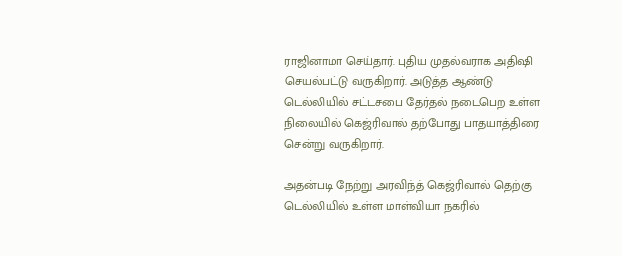ராஜினாமா செய்தார். புதிய முதல்வராக அதிஷி செயல்பட்டு வருகிறார். அடுத்த ஆண்டு டெல்லியில் சட்டசபை தேர்தல் நடைபெற உள்ள நிலையில் கெஜ்ரிவால் தற்போது பாதயாத்திரை சென்று வருகிறார்.

அதன்படி நேற்று அரவிந்த் கெஜ்ரிவால் தெற்கு டெல்லியில் உள்ள மாள்வியா நகரில்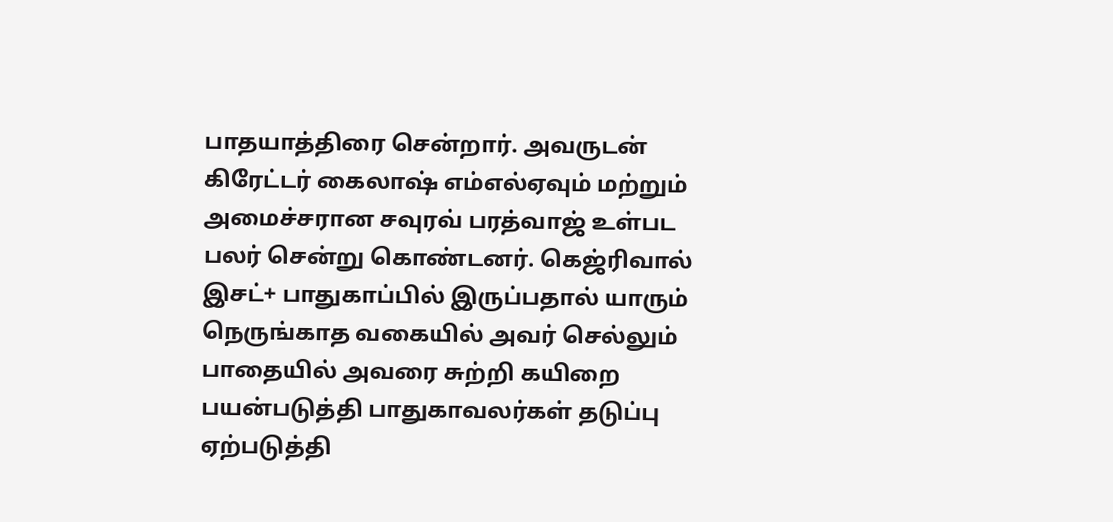பாதயாத்திரை சென்றார். அவருடன் கிரேட்டர் கைலாஷ் எம்எல்ஏவும் மற்றும் அமைச்சரான சவுரவ் பரத்வாஜ் உள்பட பலர் சென்று கொண்டனர். கெஜ்ரிவால் இசட்+ பாதுகாப்பில் இருப்பதால் யாரும் நெருங்காத வகையில் அவர் செல்லும் பாதையில் அவரை சுற்றி கயிறை பயன்படுத்தி பாதுகாவலர்கள் தடுப்பு ஏற்படுத்தி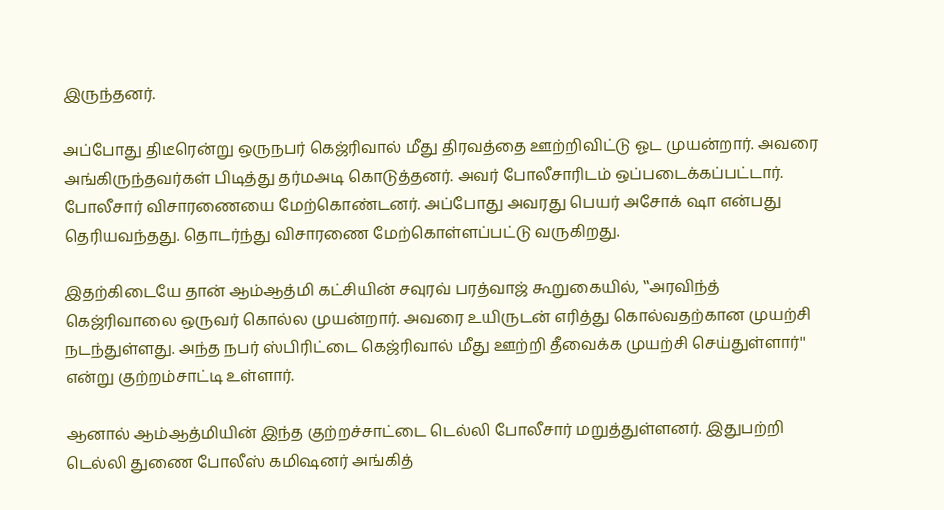இருந்தனர்.

அப்போது திடீரென்று ஒருநபர் கெஜ்ரிவால் மீது திரவத்தை ஊற்றிவிட்டு ஓட முயன்றார். அவரை அங்கிருந்தவர்கள் பிடித்து தர்மஅடி கொடுத்தனர். அவர் போலீசாரிடம் ஒப்படைக்கப்பட்டார். போலீசார் விசாரணையை மேற்கொண்டனர். அப்போது அவரது பெயர் அசோக் ஷா என்பது தெரியவந்தது. தொடர்ந்து விசாரணை மேற்கொள்ளப்பட்டு வருகிறது.

இதற்கிடையே தான் ஆம்ஆத்மி கட்சியின் சவுரவ் பரத்வாஜ் கூறுகையில், ‛‛அரவிந்த் கெஜ்ரிவாலை ஒருவர் கொல்ல முயன்றார். அவரை உயிருடன் எரித்து கொல்வதற்கான முயற்சி நடந்துள்ளது. அந்த நபர் ஸ்பிரிட்டை கெஜ்ரிவால் மீது ஊற்றி தீவைக்க முயற்சி செய்துள்ளார்'' என்று குற்றம்சாட்டி உள்ளார்.

ஆனால் ஆம்ஆத்மியின் இந்த குற்றச்சாட்டை டெல்லி போலீசார் மறுத்துள்ளனர். இதுபற்றி டெல்லி துணை போலீஸ் கமிஷனர் அங்கித்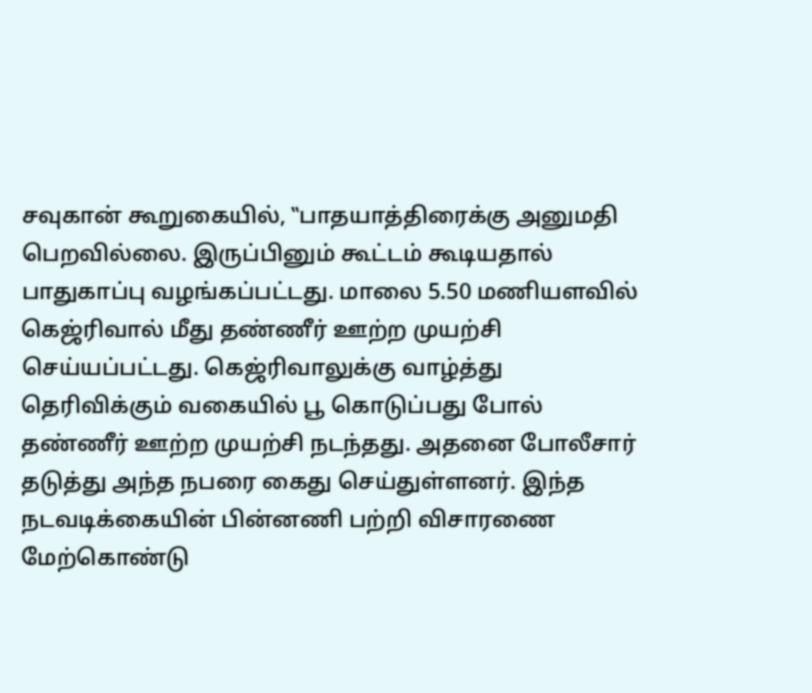சவுகான் கூறுகையில், ‛‛பாதயாத்திரைக்கு அனுமதி பெறவில்லை. இருப்பினும் கூட்டம் கூடியதால் பாதுகாப்பு வழங்கப்பட்டது. மாலை 5.50 மணியளவில் கெஜ்ரிவால் மீது தண்ணீர் ஊற்ற முயற்சி செய்யப்பட்டது. கெஜ்ரிவாலுக்கு வாழ்த்து தெரிவிக்கும் வகையில் பூ கொடுப்பது போல் தண்ணீர் ஊற்ற முயற்சி நடந்தது. அதனை போலீசார் தடுத்து அந்த நபரை கைது செய்துள்ளனர். இந்த நடவடிக்கையின் பின்னணி பற்றி விசாரணை மேற்கொண்டு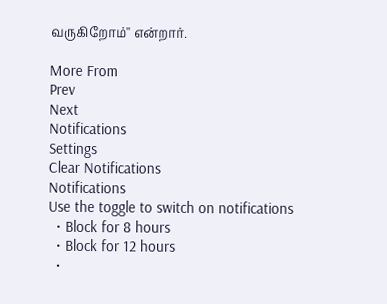வருகிறோம்'' என்றார்.

More From
Prev
Next
Notifications
Settings
Clear Notifications
Notifications
Use the toggle to switch on notifications
  • Block for 8 hours
  • Block for 12 hours
  •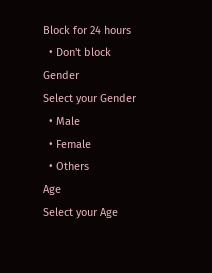Block for 24 hours
  • Don't block
Gender
Select your Gender
  • Male
  • Female
  • Others
Age
Select your Age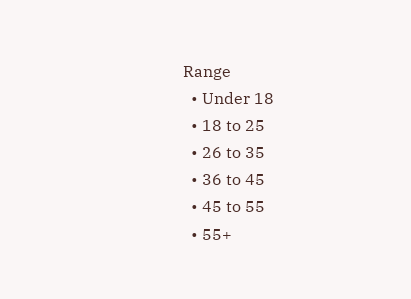Range
  • Under 18
  • 18 to 25
  • 26 to 35
  • 36 to 45
  • 45 to 55
  • 55+